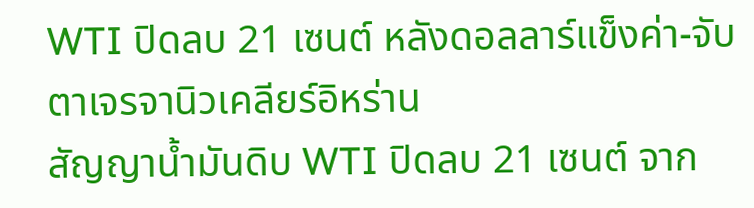WTI ปิดลบ 21 เซนต์ หลังดอลลาร์แข็งค่า-จับตาเจรจานิวเคลียร์อิหร่าน
สัญญาน้ำมันดิบ WTI ปิดลบ 21 เซนต์ จาก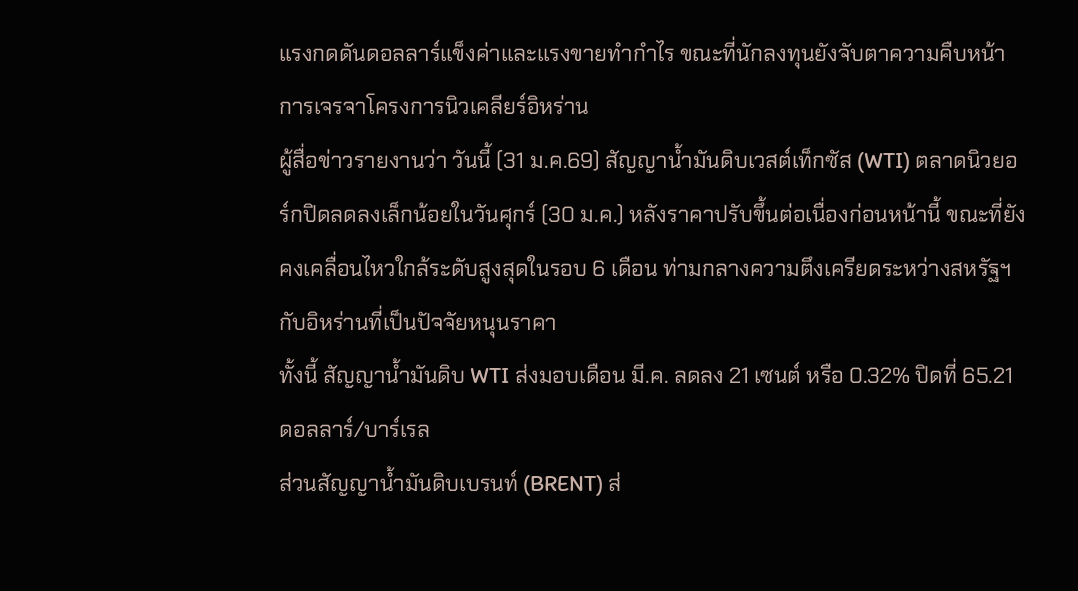แรงกดดันดอลลาร์แข็งค่าและแรงขายทำกำไร ขณะที่นักลงทุนยังจับตาความคืบหน้าการเจรจาโครงการนิวเคลียร์อิหร่าน
ผู้สื่อข่าวรายงานว่า วันนี้ (31 ม.ค.69) สัญญาน้ำมันดิบเวสต์เท็กซัส (WTI) ตลาดนิวยอร์กปิดลดลงเล็กน้อยในวันศุกร์ (30 ม.ค.) หลังราคาปรับขึ้นต่อเนื่องก่อนหน้านี้ ขณะที่ยังคงเคลื่อนไหวใกล้ระดับสูงสุดในรอบ 6 เดือน ท่ามกลางความตึงเครียดระหว่างสหรัฐฯ กับอิหร่านที่เป็นปัจจัยหนุนราคา
ทั้งนี้ สัญญาน้ำมันดิบ WTI ส่งมอบเดือน มี.ค. ลดลง 21 เซนต์ หรือ 0.32% ปิดที่ 65.21 ดอลลาร์/บาร์เรล
ส่วนสัญญาน้ำมันดิบเบรนท์ (BRENT) ส่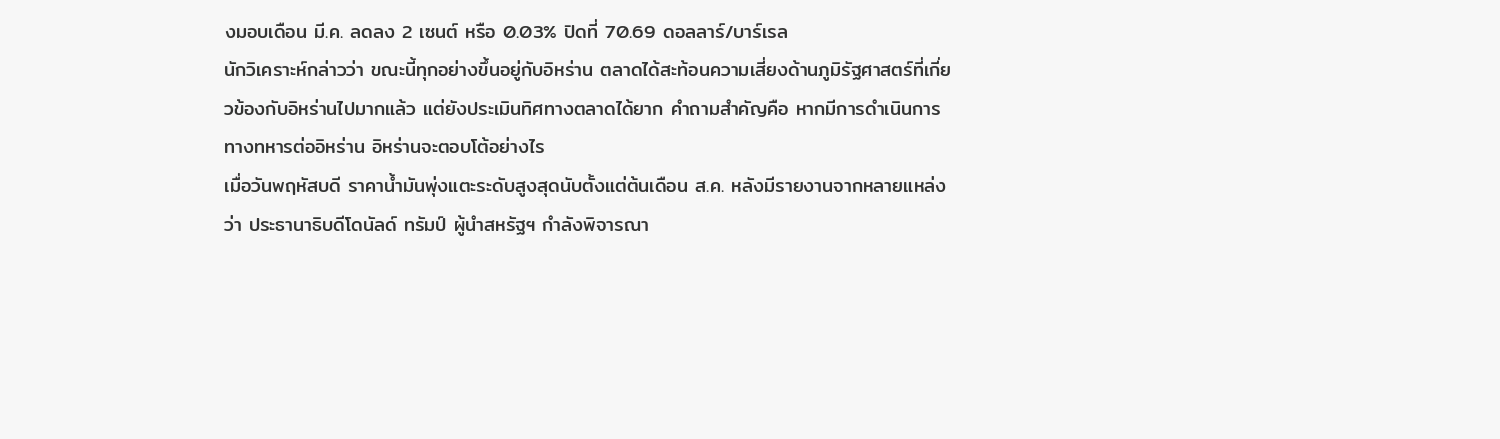งมอบเดือน มี.ค. ลดลง 2 เซนต์ หรือ 0.03% ปิดที่ 70.69 ดอลลาร์/บาร์เรล
นักวิเคราะห์กล่าวว่า ขณะนี้ทุกอย่างขึ้นอยู่กับอิหร่าน ตลาดได้สะท้อนความเสี่ยงด้านภูมิรัฐศาสตร์ที่เกี่ยวข้องกับอิหร่านไปมากแล้ว แต่ยังประเมินทิศทางตลาดได้ยาก คำถามสำคัญคือ หากมีการดำเนินการทางทหารต่ออิหร่าน อิหร่านจะตอบโต้อย่างไร
เมื่อวันพฤหัสบดี ราคาน้ำมันพุ่งแตะระดับสูงสุดนับตั้งแต่ต้นเดือน ส.ค. หลังมีรายงานจากหลายแหล่งว่า ประธานาธิบดีโดนัลด์ ทรัมป์ ผู้นำสหรัฐฯ กำลังพิจารณา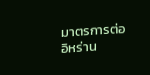มาตรการต่ออิหร่าน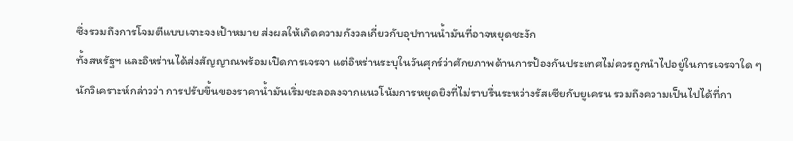ซึ่งรวมถึงการโจมตีแบบเจาะจงเป้าหมาย ส่งผลให้เกิดความกังวลเกี่ยวกับอุปทานน้ำมันที่อาจหยุดชะงัก
ทั้งสหรัฐฯ และอิหร่านได้ส่งสัญญาณพร้อมเปิดการเจรจา แต่อิหร่านระบุในวันศุกร์ว่าศักยภาพด้านการป้องกันประเทศไม่ควรถูกนำไปอยู่ในการเจรจาใด ๆ
นักวิเคราะห์กล่าวว่า การปรับขึ้นของราคาน้ำมันเริ่มชะลอลงจากแนวโน้มการหยุดยิงที่ไม่ราบรื่นระหว่างรัสเซียกับยูเครน รวมถึงความเป็นไปได้ที่กา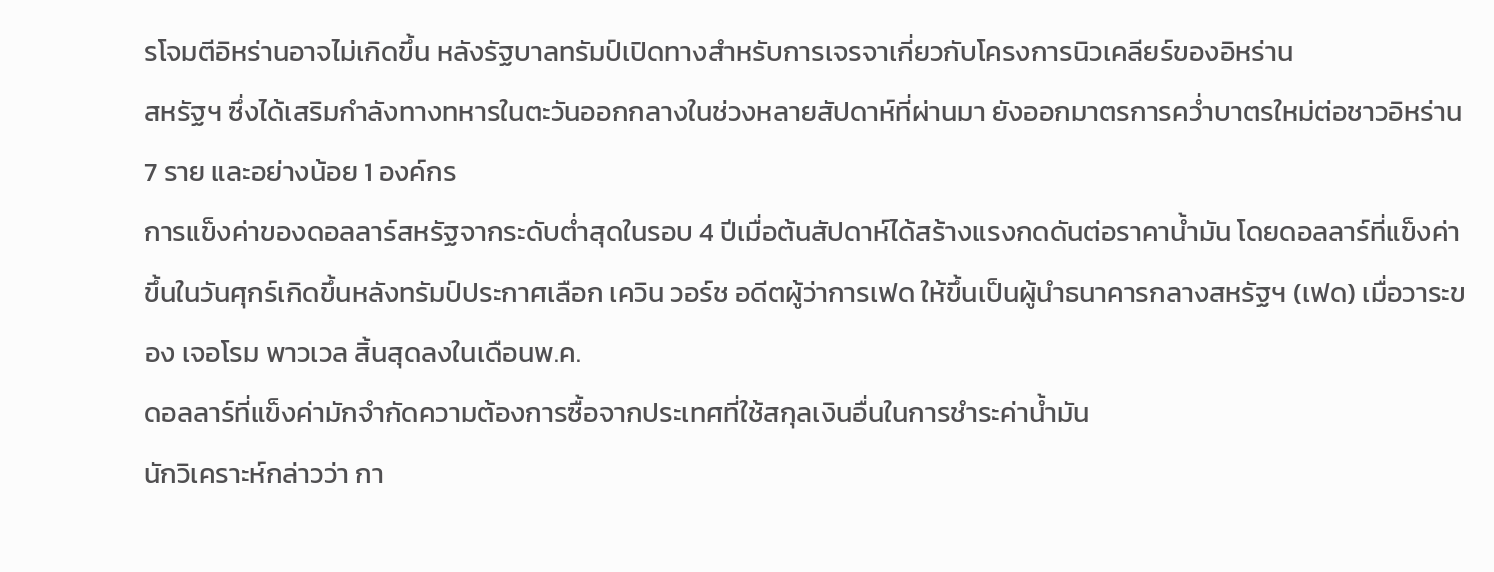รโจมตีอิหร่านอาจไม่เกิดขึ้น หลังรัฐบาลทรัมป์เปิดทางสำหรับการเจรจาเกี่ยวกับโครงการนิวเคลียร์ของอิหร่าน
สหรัฐฯ ซึ่งได้เสริมกำลังทางทหารในตะวันออกกลางในช่วงหลายสัปดาห์ที่ผ่านมา ยังออกมาตรการคว่ำบาตรใหม่ต่อชาวอิหร่าน 7 ราย และอย่างน้อย 1 องค์กร
การแข็งค่าของดอลลาร์สหรัฐจากระดับต่ำสุดในรอบ 4 ปีเมื่อต้นสัปดาห์ได้สร้างแรงกดดันต่อราคาน้ำมัน โดยดอลลาร์ที่แข็งค่าขึ้นในวันศุกร์เกิดขึ้นหลังทรัมป์ประกาศเลือก เควิน วอร์ช อดีตผู้ว่าการเฟด ให้ขึ้นเป็นผู้นำธนาคารกลางสหรัฐฯ (เฟด) เมื่อวาระของ เจอโรม พาวเวล สิ้นสุดลงในเดือนพ.ค.
ดอลลาร์ที่แข็งค่ามักจำกัดความต้องการซื้อจากประเทศที่ใช้สกุลเงินอื่นในการชำระค่าน้ำมัน
นักวิเคราะห์กล่าวว่า กา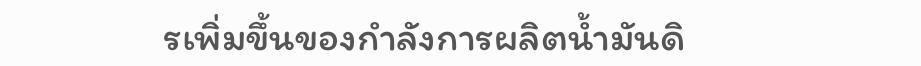รเพิ่มขึ้นของกำลังการผลิตน้ำมันดิ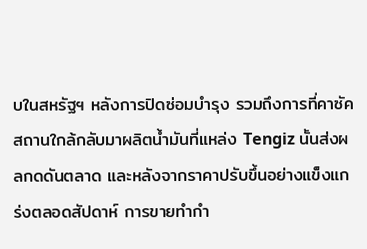บในสหรัฐฯ หลังการปิดซ่อมบำรุง รวมถึงการที่คาซัคสถานใกล้กลับมาผลิตน้ำมันที่แหล่ง Tengiz นั้นส่งผลกดดันตลาด และหลังจากราคาปรับขึ้นอย่างแข็งแกร่งตลอดสัปดาห์ การขายทำกำ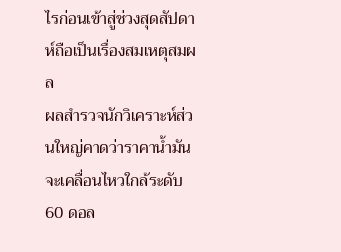ไรก่อนเข้าสู่ช่วงสุดสัปดาห์ถือเป็นเรื่องสมเหตุสมผล
ผลสำรวจนักวิเคราะห์ส่วนใหญ่คาดว่าราคาน้ำมันจะเคลื่อนไหวใกล้ระดับ 60 ดอล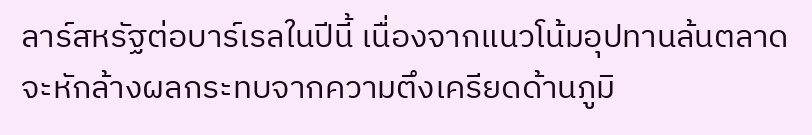ลาร์สหรัฐต่อบาร์เรลในปีนี้ เนื่องจากแนวโน้มอุปทานล้นตลาดจะหักล้างผลกระทบจากความตึงเครียดด้านภูมิ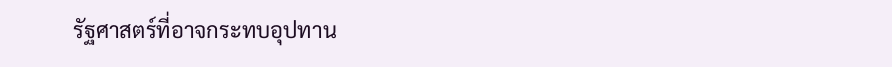รัฐศาสตร์ที่อาจกระทบอุปทาน